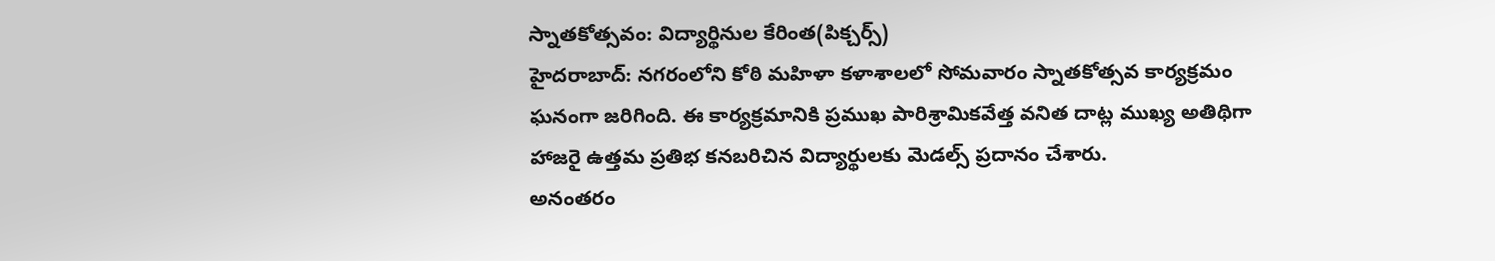స్నాతకోత్సవం: విద్యార్థినుల కేరింత(పిక్చర్స్)
హైదరాబాద్: నగరంలోని కోఠి మహిళా కళాశాలలో సోమవారం స్నాతకోత్సవ కార్యక్రమం ఘనంగా జరిగింది. ఈ కార్యక్రమానికి ప్రముఖ పారిశ్రామికవేత్త వనిత దాట్ల ముఖ్య అతిథిగా హాజరై ఉత్తమ ప్రతిభ కనబరిచిన విద్యార్థులకు మెడల్స్ ప్రదానం చేశారు.
అనంతరం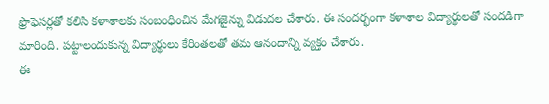ఫ్రొఫెసర్లతో కలిసి కళాశాలకు సంబంధించిన మేగజైన్ను విడుదల చేశారు. ఈ సందర్భంగా కళాశాల విద్యార్థులతో సందడిగా మారింది. పట్టాలందుకున్న విద్యార్థులు కేరింతలతో తమ ఆనందాన్ని వ్యక్తం చేశారు.
ఈ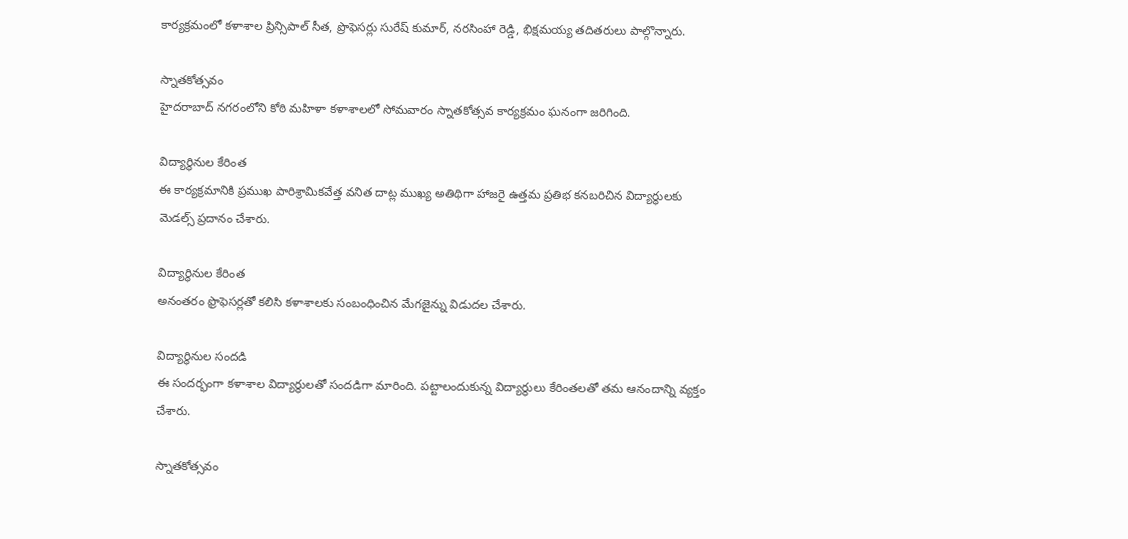కార్యక్రమంలో కళాశాల ప్రిన్సిపాల్ సీత, ప్రొఫెసర్లు సురేష్ కుమార్, నరసింహా రెడ్డి, భిక్షమయ్య తదితరులు పాల్గొన్నారు.

స్నాతకోత్సవం
హైదరాబాద్ నగరంలోని కోఠి మహిళా కళాశాలలో సోమవారం స్నాతకోత్సవ కార్యక్రమం ఘనంగా జరిగింది.

విద్యార్థినుల కేరింత
ఈ కార్యక్రమానికి ప్రముఖ పారిశ్రామికవేత్త వనిత దాట్ల ముఖ్య అతిథిగా హాజరై ఉత్తమ ప్రతిభ కనబరిచిన విద్యార్థులకు మెడల్స్ ప్రదానం చేశారు.

విద్యార్థినుల కేరింత
అనంతరం ఫ్రొఫెసర్లతో కలిసి కళాశాలకు సంబంధించిన మేగజైన్ను విడుదల చేశారు.

విద్యార్థినుల సందడి
ఈ సందర్భంగా కళాశాల విద్యార్థులతో సందడిగా మారింది. పట్టాలందుకున్న విద్యార్థులు కేరింతలతో తమ ఆనందాన్ని వ్యక్తం చేశారు.

స్నాతకోత్సవం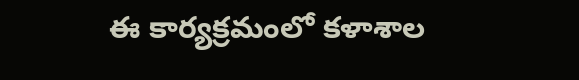ఈ కార్యక్రమంలో కళాశాల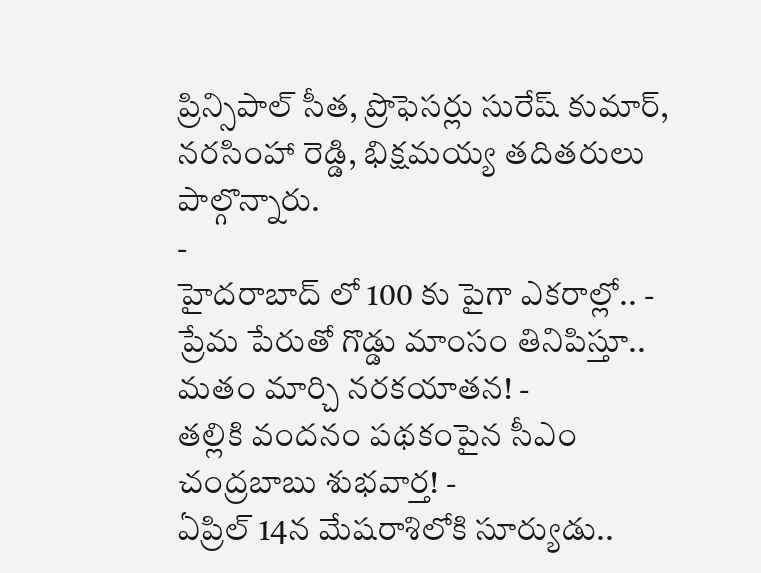ప్రిన్సిపాల్ సీత, ప్రొఫెసర్లు సురేష్ కుమార్, నరసింహా రెడ్డి, భిక్షమయ్య తదితరులు పాల్గొన్నారు.
-
హైదరాబాద్ లో 100 కు పైగా ఎకరాల్లో.. -
ప్రేమ పేరుతో గొడ్డు మాంసం తినిపిస్తూ.. మతం మార్చి నరకయాతన! -
తల్లికి వందనం పథకంపైన సీఎం చంద్రబాబు శుభవార్త! -
ఏప్రిల్ 14న మేషరాశిలోకి సూర్యుడు..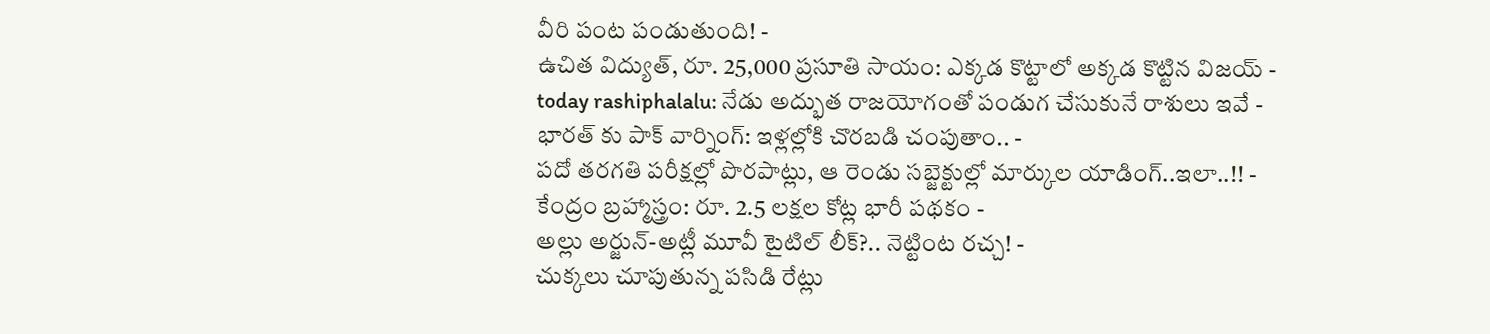వీరి పంట పండుతుంది! -
ఉచిత విద్యుత్, రూ. 25,000 ప్రసూతి సాయం: ఎక్కడ కొట్టాలో అక్కడ కొట్టిన విజయ్ -
today rashiphalalu: నేడు అద్భుత రాజయోగంతో పండుగ చేసుకునే రాశులు ఇవే -
భారత్ కు పాక్ వార్నింగ్: ఇళ్లల్లోకి చొరబడి చంపుతాం.. -
పదో తరగతి పరీక్షల్లో పొరపాట్లు, ఆ రెండు సబ్జెక్టుల్లో మార్కుల యాడింగ్..ఇలా..!! -
కేంద్రం బ్రహ్మాస్త్రం: రూ. 2.5 లక్షల కోట్ల భారీ పథకం -
అల్లు అర్జున్-అట్లీ మూవీ టైటిల్ లీక్?.. నెట్టింట రచ్చ! -
చుక్కలు చూపుతున్న పసిడి రేట్లు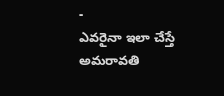-
ఎవరైనా ఇలా చేస్తే అమరావతి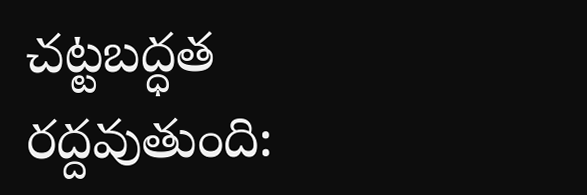చట్టబద్ధత రద్దవుతుంది: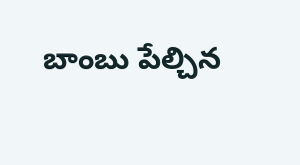బాంబు పేల్చిన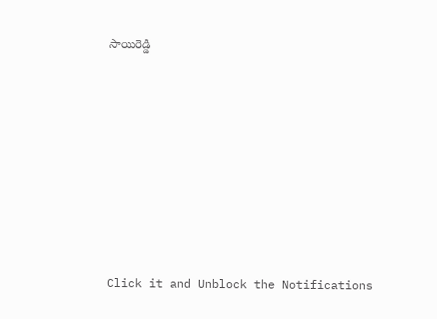సాయిరెడ్డి












Click it and Unblock the Notifications